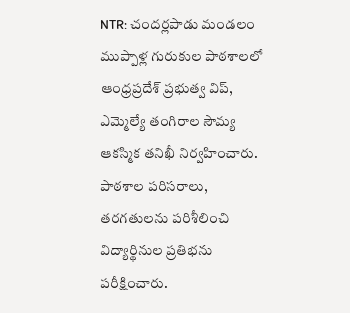NTR: చందర్లపాడు మండలం ముప్పాళ్ల గురుకుల పాఠశాలలో ఆంధ్రప్రదేశ్ ప్రభుత్వ విప్, ఎమ్మెల్యే తంగిరాల సౌమ్య ఆకస్మిక తనిఖీ నిర్వహించారు. పాఠశాల పరిసరాలు, తరగతులను పరిశీలించి విద్యార్థినుల ప్రతిభను పరీక్షించారు.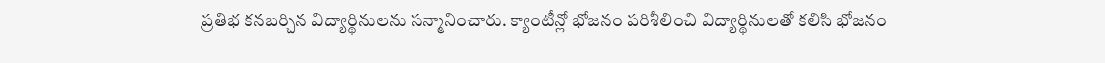ప్రతిభ కనబర్చిన విద్యార్థినులను సన్మానించారు. క్యాంటీన్లో భోజనం పరిశీలించి విద్యార్థినులతో కలిసి భోజనం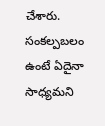చేశారు. సంకల్పబలం ఉంటే ఏదైనా సాధ్యమని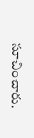సూచించారు.